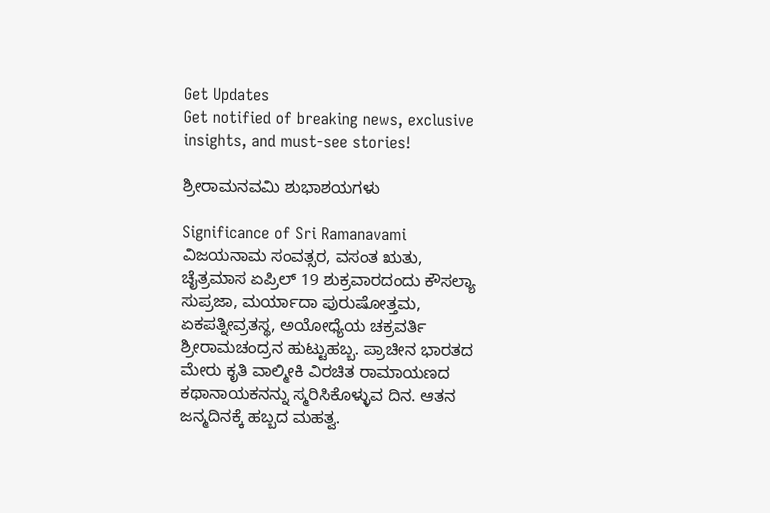Get Updates
Get notified of breaking news, exclusive insights, and must-see stories!

ಶ್ರೀರಾಮನವಮಿ ಶುಭಾಶಯಗಳು

Significance of Sri Ramanavami
ವಿಜಯನಾಮ ಸಂವತ್ಸರ, ವಸಂತ ಋತು, ಚೈತ್ರಮಾಸ ಏಪ್ರಿಲ್ 19 ಶುಕ್ರವಾರದಂದು ಕೌಸಲ್ಯಾ ಸುಪ್ರಜಾ, ಮರ್ಯಾದಾ ಪುರುಷೋತ್ತಮ, ಏಕಪತ್ನೀವ್ರತಸ್ಥ, ಅಯೋಧ್ಯೆಯ ಚಕ್ರವರ್ತಿ ಶ್ರೀರಾಮಚಂದ್ರನ ಹುಟ್ಟುಹಬ್ಬ. ಪ್ರಾಚೀನ ಭಾರತದ ಮೇರು ಕೃತಿ ವಾಲ್ಮೀಕಿ ವಿರಚಿತ ರಾಮಾಯಣದ ಕಥಾನಾಯಕನನ್ನು ಸ್ಮರಿಸಿಕೊಳ್ಳುವ ದಿನ. ಆತನ ಜನ್ಮದಿನಕ್ಕೆ ಹಬ್ಬದ ಮಹತ್ವ.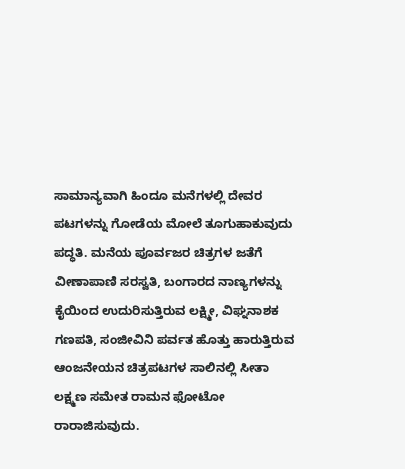ಸಾಮಾನ್ಯವಾಗಿ ಹಿಂದೂ ಮನೆಗಳಲ್ಲಿ ದೇವರ ಪಟಗಳನ್ನು ಗೋಡೆಯ ಮೋಲೆ ತೂಗುಹಾಕುವುದು ಪದ್ಧತಿ. ಮನೆಯ ಪೂರ್ವಜರ ಚಿತ್ರಗಳ ಜತೆಗೆ ವೀಣಾಪಾಣಿ ಸರಸ್ವತಿ, ಬಂಗಾರದ ನಾಣ್ಯಗಳನ್ನು ಕೈಯಿಂದ ಉದುರಿಸುತ್ತಿರುವ ಲಕ್ಷ್ಮೀ, ವಿಘ್ನನಾಶಕ ಗಣಪತಿ, ಸಂಜೀವಿನಿ ಪರ್ವತ ಹೊತ್ತು ಹಾರುತ್ತಿರುವ ಆಂಜನೇಯನ ಚಿತ್ರಪಟಗಳ ಸಾಲಿನಲ್ಲಿ ಸೀತಾ ಲಕ್ಷ್ಮಣ ಸಮೇತ ರಾಮನ ಫೋಟೋ ರಾರಾಜಿಸುವುದು.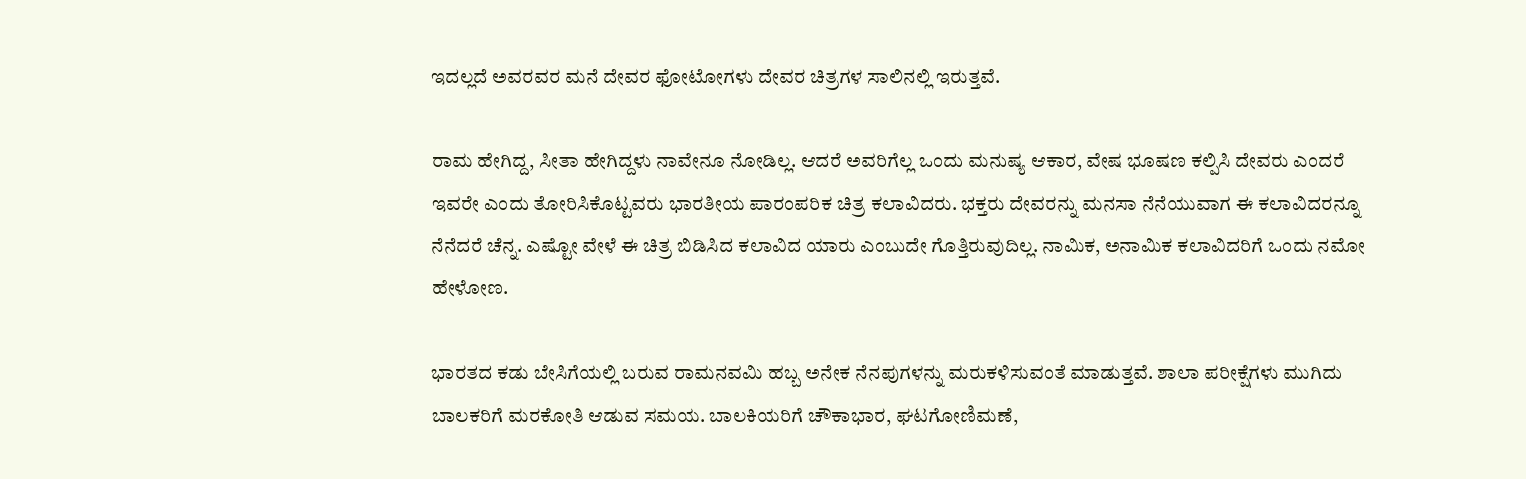ಇದಲ್ಲದೆ ಅವರವರ ಮನೆ ದೇವರ ಫೋಟೋಗಳು ದೇವರ ಚಿತ್ರಗಳ ಸಾಲಿನಲ್ಲಿ ಇರುತ್ತವೆ.

ರಾಮ ಹೇಗಿದ್ದ, ಸೀತಾ ಹೇಗಿದ್ದಳು ನಾವೇನೂ ನೋಡಿಲ್ಲ. ಆದರೆ ಅವರಿಗೆಲ್ಲ ಒಂದು ಮನುಷ್ಯ ಆಕಾರ, ವೇಷ ಭೂಷಣ ಕಲ್ಪಿಸಿ ದೇವರು ಎಂದರೆ ಇವರೇ ಎಂದು ತೋರಿಸಿಕೊಟ್ಟವರು ಭಾರತೀಯ ಪಾರಂಪರಿಕ ಚಿತ್ರ ಕಲಾವಿದರು. ಭಕ್ತರು ದೇವರನ್ನು ಮನಸಾ ನೆನೆಯುವಾಗ ಈ ಕಲಾವಿದರನ್ನೂ ನೆನೆದರೆ ಚೆನ್ನ. ಎಷ್ಟೋ ವೇಳೆ ಈ ಚಿತ್ರ ಬಿಡಿಸಿದ ಕಲಾವಿದ ಯಾರು ಎಂಬುದೇ ಗೊತ್ತಿರುವುದಿಲ್ಲ. ನಾಮಿಕ, ಅನಾಮಿಕ ಕಲಾವಿದರಿಗೆ ಒಂದು ನಮೋ ಹೇಳೋಣ.

ಭಾರತದ ಕಡು ಬೇಸಿಗೆಯಲ್ಲಿ ಬರುವ ರಾಮನವಮಿ ಹಬ್ಬ ಅನೇಕ ನೆನಪುಗಳನ್ನು ಮರುಕಳಿಸುವಂತೆ ಮಾಡುತ್ತವೆ. ಶಾಲಾ ಪರೀಕ್ಷೆಗಳು ಮುಗಿದು ಬಾಲಕರಿಗೆ ಮರಕೋತಿ ಆಡುವ ಸಮಯ. ಬಾಲಕಿಯರಿಗೆ ಚೌಕಾಭಾರ, ಘಟಗೋಣಿಮಣೆ,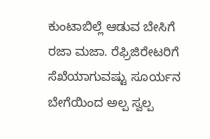ಕುಂಟಾಬಿಲ್ಲೆ ಆಡುವ ಬೇಸಿಗೆ ರಜಾ ಮಜಾ. ರೆಫ್ರಿಜಿರೇಟರಿಗೆ ಸೆಖೆಯಾಗುವಷ್ಟು ಸೂರ್ಯನ ಬೇಗೆಯಿಂದ ಅಲ್ಪ ಸ್ವಲ್ಪ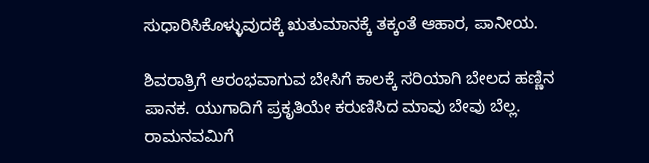ಸುಧಾರಿಸಿಕೊಳ್ಳುವುದಕ್ಕೆ ಋತುಮಾನಕ್ಕೆ ತಕ್ಕಂತೆ ಆಹಾರ, ಪಾನೀಯ.

ಶಿವರಾತ್ರಿಗೆ ಆರಂಭವಾಗುವ ಬೇಸಿಗೆ ಕಾಲಕ್ಕೆ ಸರಿಯಾಗಿ ಬೇಲದ ಹಣ್ಣಿನ ಪಾನಕ. ಯುಗಾದಿಗೆ ಪ್ರಕೃತಿಯೇ ಕರುಣಿಸಿದ ಮಾವು ಬೇವು ಬೆಲ್ಲ. ರಾಮನವಮಿಗೆ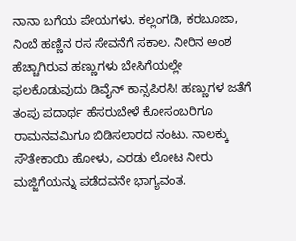ನಾನಾ ಬಗೆಯ ಪೇಯಗಳು. ಕಲ್ಲಂಗಡಿ, ಕರಬೂಜಾ, ನಿಂಬೆ ಹಣ್ಣಿನ ರಸ ಸೇವನೆಗೆ ಸಕಾಲ. ನೀರಿನ ಅಂಶ ಹೆಚ್ಚಾಗಿರುವ ಹಣ್ಣುಗಳು ಬೇಸಿಗೆಯಲ್ಲೇ ಫಲಕೊಡುವುದು ಡಿವೈನ್ ಕಾನ್ಸಪಿರಸಿ! ಹಣ್ಣುಗಳ ಜತೆಗೆ ತಂಪು ಪದಾರ್ಥ ಹೆಸರುಬೇಳೆ ಕೋಸಂಬರಿಗೂ ರಾಮನವಮಿಗೂ ಬಿಡಿಸಲಾರದ ನಂಟು. ನಾಲಕ್ಕು ಸೌತೇಕಾಯಿ ಹೋಳು, ಎರಡು ಲೋಟ ನೀರು ಮಜ್ಜಿಗೆಯನ್ನು ಪಡೆದವನೇ ಭಾಗ್ಯವಂತ.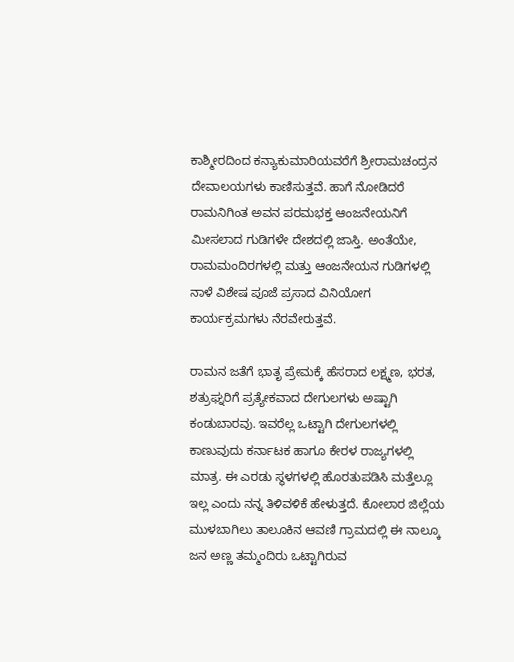ಕಾಶ್ಮೀರದಿಂದ ಕನ್ಯಾಕುಮಾರಿಯವರೆಗೆ ಶ್ರೀರಾಮಚಂದ್ರನ ದೇವಾಲಯಗಳು ಕಾಣಿಸುತ್ತವೆ. ಹಾಗೆ ನೋಡಿದರೆ ರಾಮನಿಗಿಂತ ಅವನ ಪರಮಭಕ್ತ ಆಂಜನೇಯನಿಗೆ ಮೀಸಲಾದ ಗುಡಿಗಳೇ ದೇಶದಲ್ಲಿ ಜಾಸ್ತಿ. ಅಂತೆಯೇ, ರಾಮಮಂದಿರಗಳಲ್ಲಿ ಮತ್ತು ಆಂಜನೇಯನ ಗುಡಿಗಳಲ್ಲಿ ನಾಳೆ ವಿಶೇಷ ಪೂಜೆ ಪ್ರಸಾದ ವಿನಿಯೋಗ ಕಾರ್ಯಕ್ರಮಗಳು ನೆರವೇರುತ್ತವೆ.

ರಾಮನ ಜತೆಗೆ ಭಾತೃ ಪ್ರೇಮಕ್ಕೆ ಹೆಸರಾದ ಲಕ್ಷ್ಮಣ, ಭರತ, ಶತ್ರುಘ್ನರಿಗೆ ಪ್ರತ್ಯೇಕವಾದ ದೇಗುಲಗಳು ಅಷ್ಟಾಗಿ ಕಂಡುಬಾರವು. ಇವರೆಲ್ಲ ಒಟ್ಟಾಗಿ ದೇಗುಲಗಳಲ್ಲಿ ಕಾಣುವುದು ಕರ್ನಾಟಕ ಹಾಗೂ ಕೇರಳ ರಾಜ್ಯಗಳಲ್ಲಿ ಮಾತ್ರ. ಈ ಎರಡು ಸ್ಥಳಗಳಲ್ಲಿ ಹೊರತುಪಡಿಸಿ ಮತ್ತೆಲ್ಲೂ ಇಲ್ಲ ಎಂದು ನನ್ನ ತಿಳಿವಳಿಕೆ ಹೇಳುತ್ತದೆ. ಕೋಲಾರ ಜಿಲ್ಲೆಯ ಮುಳಬಾಗಿಲು ತಾಲೂಕಿನ ಆವಣಿ ಗ್ರಾಮದಲ್ಲಿ ಈ ನಾಲ್ಕೂ ಜನ ಅಣ್ಣ ತಮ್ಮಂದಿರು ಒಟ್ಟಾಗಿರುವ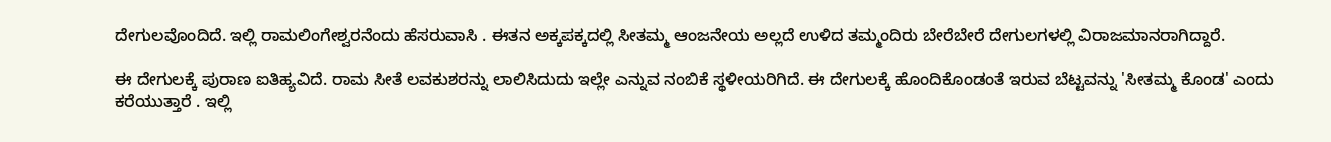ದೇಗುಲವೊಂದಿದೆ. ಇಲ್ಲಿ ರಾಮಲಿಂಗೇಶ್ವರನೆಂದು ಹೆಸರುವಾಸಿ . ಈತನ ಅಕ್ಕಪಕ್ಕದಲ್ಲಿ ಸೀತಮ್ಮ ಆಂಜನೇಯ ಅಲ್ಲದೆ ಉಳಿದ ತಮ್ಮಂದಿರು ಬೇರೆಬೇರೆ ದೇಗುಲಗಳಲ್ಲಿ ವಿರಾಜಮಾನರಾಗಿದ್ದಾರೆ.

ಈ ದೇಗುಲಕ್ಕೆ ಪುರಾಣ ಐತಿಹ್ಯವಿದೆ. ರಾಮ ಸೀತೆ ಲವಕುಶರನ್ನು ಲಾಲಿಸಿದುದು ಇಲ್ಲೇ ಎನ್ನುವ ನಂಬಿಕೆ ಸ್ಥಳೀಯರಿಗಿದೆ. ಈ ದೇಗುಲಕ್ಕೆ ಹೊಂದಿಕೊಂಡಂತೆ ಇರುವ ಬೆಟ್ಟವನ್ನು 'ಸೀತಮ್ಮ ಕೊಂಡ' ಎಂದು ಕರೆಯುತ್ತಾರೆ . ಇಲ್ಲಿ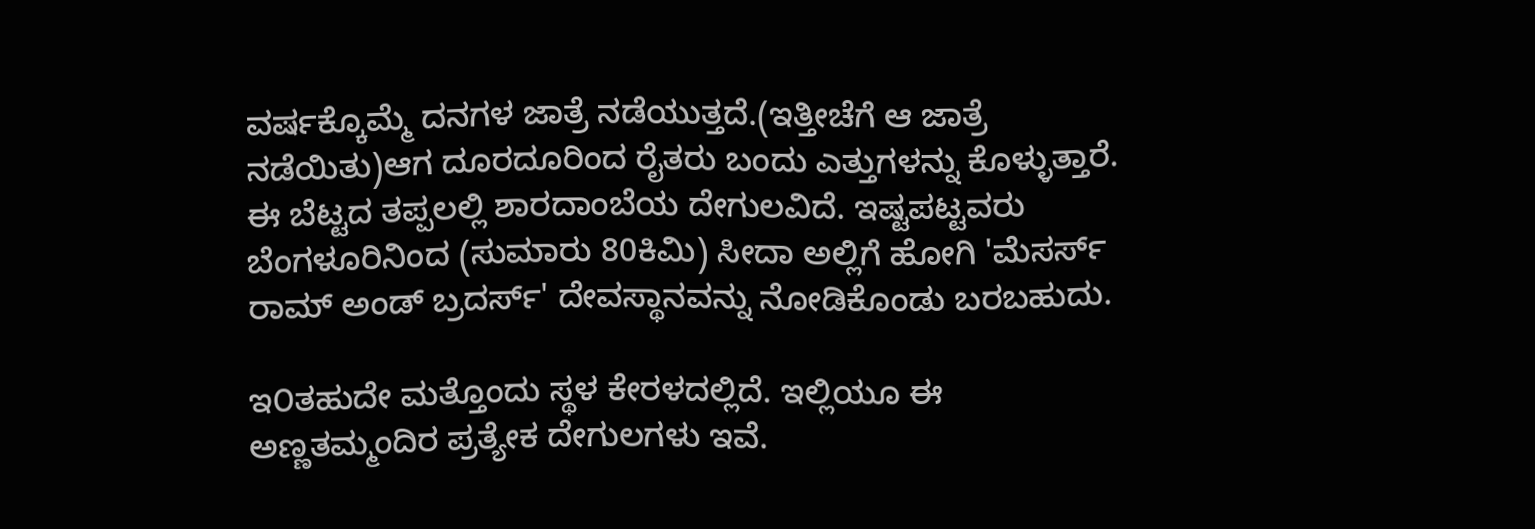ವರ್ಷಕ್ಕೊಮ್ಮೆ ದನಗಳ ಜಾತ್ರೆ ನಡೆಯುತ್ತದೆ.(ಇತ್ತೀಚೆಗೆ ಆ ಜಾತ್ರೆ ನಡೆಯಿತು)ಆಗ ದೂರದೂರಿಂದ ರೈತರು ಬಂದು ಎತ್ತುಗಳನ್ನು ಕೊಳ್ಳುತ್ತಾರೆ. ಈ ಬೆಟ್ಟದ ತಪ್ಪಲಲ್ಲಿ ಶಾರದಾಂಬೆಯ ದೇಗುಲವಿದೆ. ಇಷ್ಟಪಟ್ಟವರು ಬೆಂಗಳೂರಿನಿಂದ (ಸುಮಾರು 80ಕಿಮಿ) ಸೀದಾ ಅಲ್ಲಿಗೆ ಹೋಗಿ 'ಮೆಸರ್ಸ್ ರಾಮ್ ಅಂಡ್ ಬ್ರದರ್ಸ್' ದೇವಸ್ಥಾನವನ್ನು ನೋಡಿಕೊಂಡು ಬರಬಹುದು.

ಇ೦ತಹುದೇ ಮತ್ತೊಂದು ಸ್ಥಳ ಕೇರಳದಲ್ಲಿದೆ. ಇಲ್ಲಿಯೂ ಈ ಅಣ್ಣತಮ್ಮಂದಿರ ಪ್ರತ್ಯೇಕ ದೇಗುಲಗಳು ಇವೆ.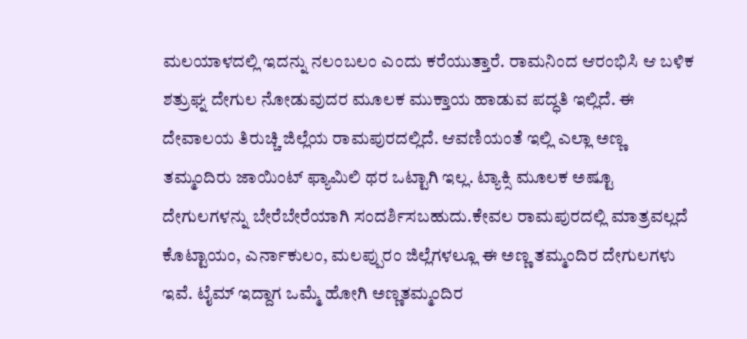ಮಲಯಾಳದಲ್ಲಿ ಇದನ್ನು ನಲಂಬಲಂ ಎಂದು ಕರೆಯುತ್ತಾರೆ. ರಾಮನಿಂದ ಆರಂಭಿಸಿ ಆ ಬಳಿಕ ಶತ್ರುಘ್ನ ದೇಗುಲ ನೋಡುವುದರ ಮೂಲಕ ಮುಕ್ತಾಯ ಹಾಡುವ ಪದ್ಧತಿ ಇಲ್ಲಿದೆ. ಈ ದೇವಾಲಯ ತಿರುಚ್ಚಿ ಜಿಲ್ಲೆಯ ರಾಮಪುರದಲ್ಲಿದೆ. ಆವಣಿಯಂತೆ ಇಲ್ಲಿ ಎಲ್ಲಾ ಅಣ್ಣ ತಮ್ಮಂದಿರು ಜಾಯಿಂಟ್ ಫ್ಯಾಮಿಲಿ ಥರ ಒಟ್ಟಾಗಿ ಇಲ್ಲ. ಟ್ಯಾಕ್ಸಿ ಮೂಲಕ ಅಷ್ಟೂ ದೇಗುಲಗಳನ್ನು ಬೇರೆಬೇರೆಯಾಗಿ ಸಂದರ್ಶಿಸಬಹುದು.ಕೇವಲ ರಾಮಪುರದಲ್ಲಿ ಮಾತ್ರವಲ್ಲದೆ ಕೊಟ್ಟಾಯಂ, ಎರ್ನಾಕುಲಂ, ಮಲಪ್ಪುರಂ ಜಿಲ್ಲೆಗಳಲ್ಲೂ ಈ ಅಣ್ಣ ತಮ್ಮಂದಿರ ದೇಗುಲಗಳು ಇವೆ. ಟೈಮ್ ಇದ್ದಾಗ ಒಮ್ಮೆ ಹೋಗಿ ಅಣ್ಣತಮ್ಮಂದಿರ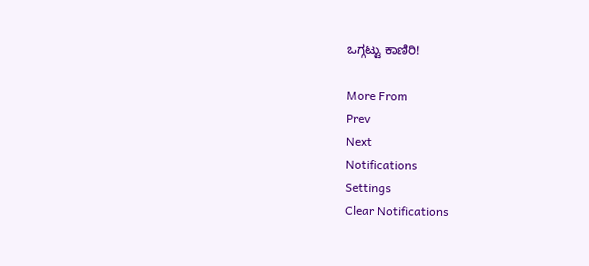ಒಗ್ಗಟ್ಟು ಕಾಣಿರಿ!

More From
Prev
Next
Notifications
Settings
Clear Notifications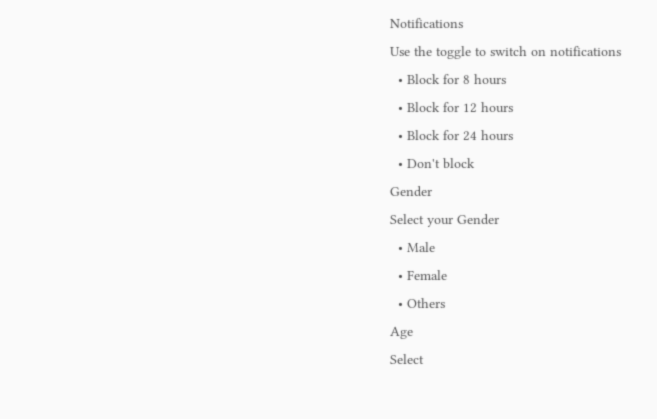Notifications
Use the toggle to switch on notifications
  • Block for 8 hours
  • Block for 12 hours
  • Block for 24 hours
  • Don't block
Gender
Select your Gender
  • Male
  • Female
  • Others
Age
Select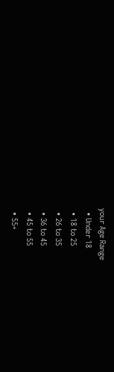your Age Range
  • Under 18
  • 18 to 25
  • 26 to 35
  • 36 to 45
  • 45 to 55
  • 55+